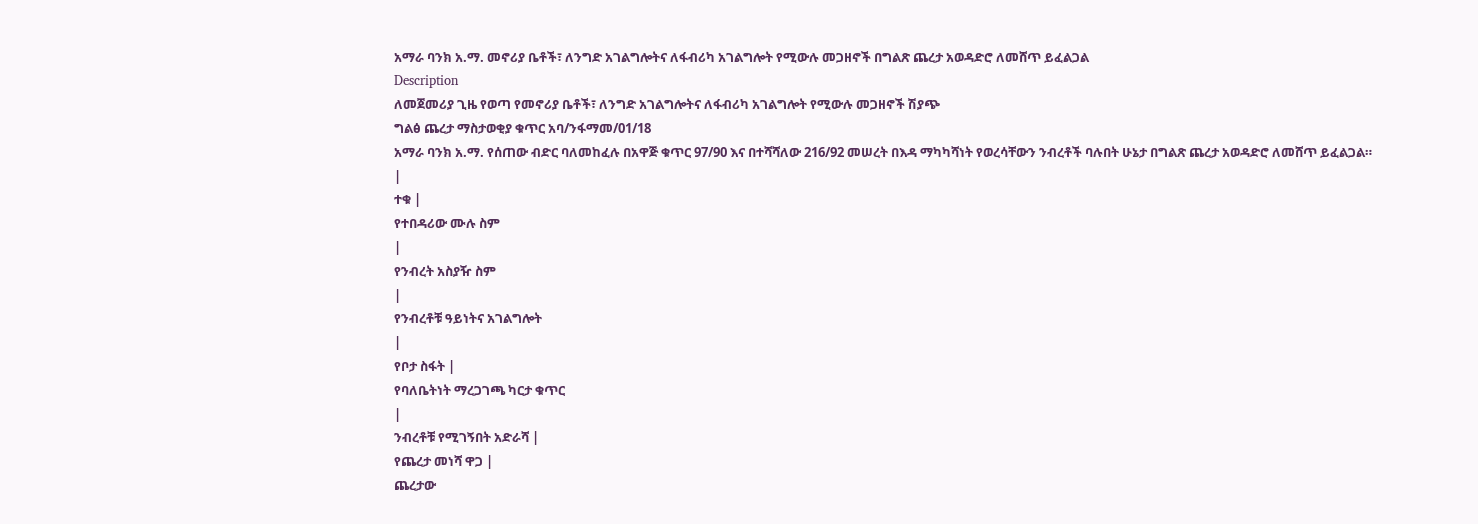አማራ ባንክ አ.ማ. መኖሪያ ቤቶች፣ ለንግድ አገልግሎትና ለፋብሪካ አገልግሎት የሚውሉ መጋዘኖች በግልጽ ጨረታ አወዳድሮ ለመሸጥ ይፈልጋል
Description
ለመጀመሪያ ጊዜ የወጣ የመኖሪያ ቤቶች፣ ለንግድ አገልግሎትና ለፋብሪካ አገልግሎት የሚውሉ መጋዘኖች ሽያጭ
ግልፅ ጨረታ ማስታወቂያ ቁጥር አባ/ንፋማመ/01/18
አማራ ባንክ አ.ማ. የሰጠው ብድር ባለመከፈሉ በአዋጅ ቁጥር 97/90 እና በተሻሻለው 216/92 መሠረት በእዳ ማካካሻነት የወረሳቸውን ንብረቶች ባሉበት ሁኔታ በግልጽ ጨረታ አወዳድሮ ለመሸጥ ይፈልጋል።
|
ተቁ |
የተበዳሪው ሙሉ ስም
|
የንብረት አስያዥ ስም
|
የንብረቶቹ ዓይነትና አገልግሎት
|
የቦታ ስፋት |
የባለቤትነት ማረጋገጫ ካርታ ቁጥር
|
ንብረቶቹ የሚገኝበት አድራሻ |
የጨረታ መነሻ ዋጋ |
ጨረታው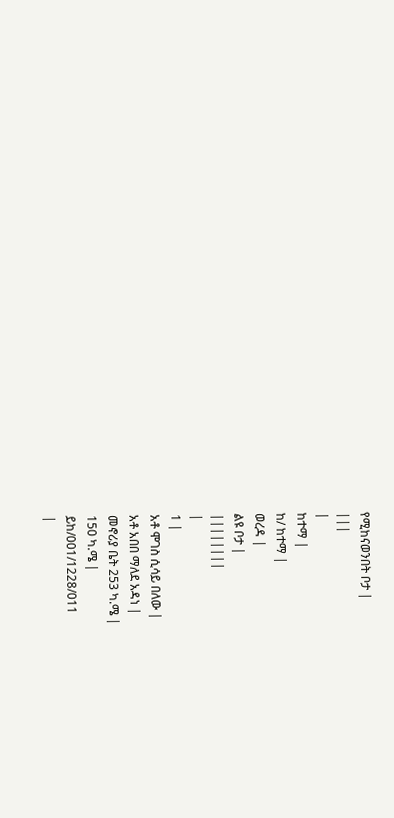የሚከናወንበት ቦታ |
|||
|
ከተማ |
ከ/ ከተማ |
ወረዳ |
ልዩ ቦታ |
||||||||
|
1 |
አቶ ሞገስ ሲሳይ በለው |
አቶ አበበ ማለደ አዳነ |
መኖሪያ ቤት 253 ካ.ሜ |
150 ካ.ሜ |
ይከ/001/1228/011
|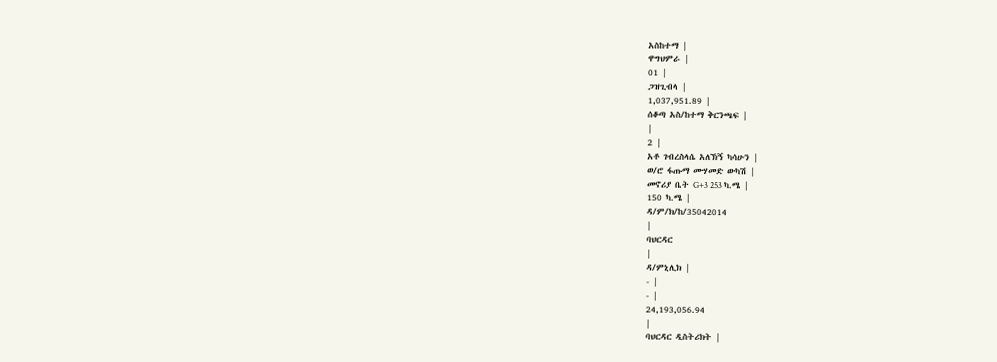አስከተማ |
ዋግህምራ |
01 |
ጋዝጊብላ |
1,037,951.89 |
ሰቆጣ አስ/ከተማ ቅርንጫፍ |
|
2 |
አቶ ገብረስላሴ አለኽኝ ካሳሁን |
ወ/ሮ ፋጡማ ሙሃመድ ውካሽ |
መኖሪያ ቤት G+3 253 ካ.ሜ |
150 ካ.ሜ |
ዳ/ም/ክ/ከ/35042014
|
ባህርዳር
|
ዳ/ምኒሊክ |
- |
- |
24,193,056.94
|
ባህርዳር ዲስትሪክት |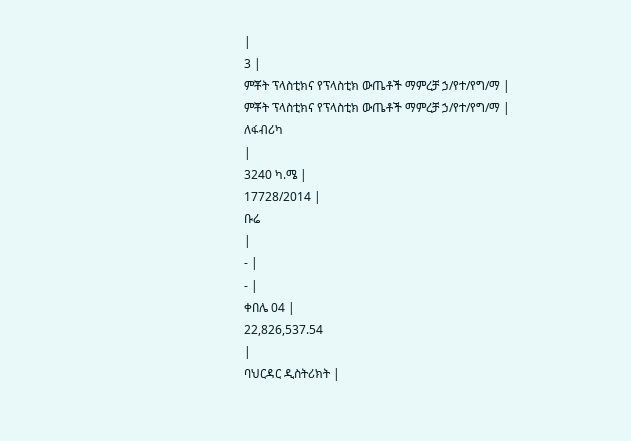|
3 |
ምቾት ፕላስቲክና የፕላስቲክ ውጤቶች ማምረቻ ኃ/የተ/የግ/ማ |
ምቾት ፕላስቲክና የፕላስቲክ ውጤቶች ማምረቻ ኃ/የተ/የግ/ማ |
ለፋብሪካ
|
3240 ካ.ሜ |
17728/2014 |
ቡሬ
|
- |
- |
ቀበሌ 04 |
22,826,537.54
|
ባህርዳር ዲስትሪክት |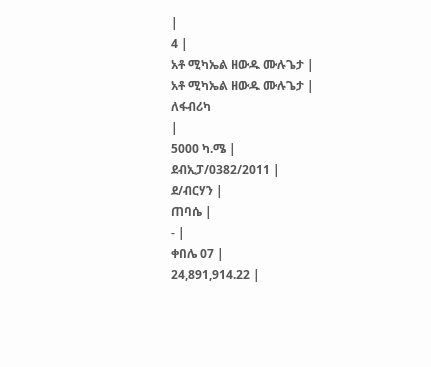|
4 |
አቶ ሚካኤል ዘውዱ ሙሉጌታ |
አቶ ሚካኤል ዘውዱ ሙሉጌታ |
ለፋብሪካ
|
5000 ካ.ሜ |
ደብኢፓ/0382/2011 |
ደ/ብርሃን |
ጠባሴ |
- |
ቀበሌ 07 |
24,891,914.22 |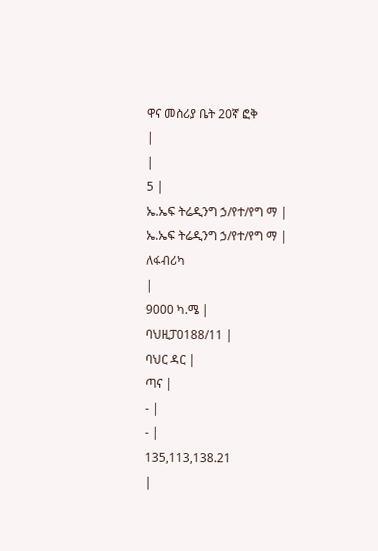ዋና መስሪያ ቤት 20ኛ ፎቅ
|
|
5 |
ኤ.ኤፍ ትሬዲንግ ኃ/የተ/የግ ማ |
ኤ.ኤፍ ትሬዲንግ ኃ/የተ/የግ ማ |
ለፋብሪካ
|
9000 ካ.ሜ |
ባህዚፓ0188/11 |
ባህር ዳር |
ጣና |
- |
- |
135,113,138.21
|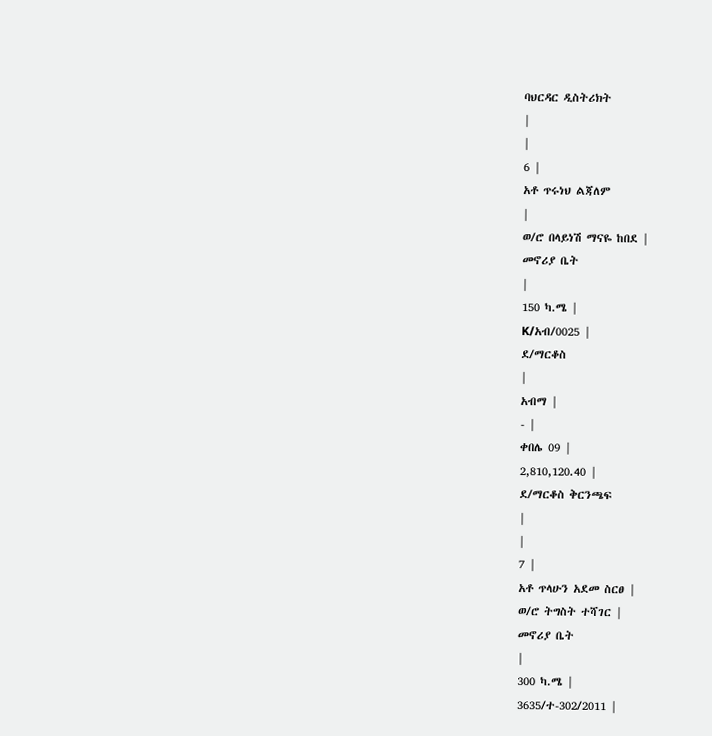ባህርዳር ዲስትሪክት
|
|
6 |
አቶ ጥሩነህ ልጃለም
|
ወ/ሮ በላይነሽ ማናዬ ከበደ |
መኖሪያ ቤት
|
150 ካ.ሜ |
K/አብ/0025 |
ደ/ማርቆስ
|
አብማ |
- |
ቀበሌ 09 |
2,810,120.40 |
ደ/ማርቆስ ቅርንጫፍ
|
|
7 |
አቶ ጥላሁን አደመ ስርፀ |
ወ/ሮ ትግስት ተሻገር |
መኖሪያ ቤት
|
300 ካ.ሜ |
3635/ተ-302/2011 |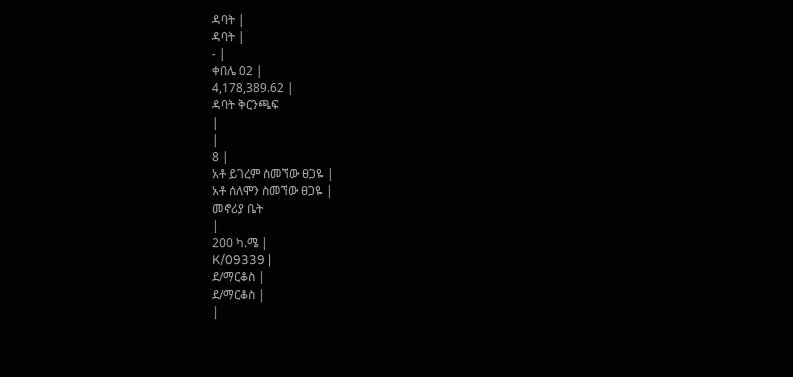ዳባት |
ዳባት |
- |
ቀበሌ 02 |
4,178,389.62 |
ዳባት ቅርንጫፍ
|
|
8 |
አቶ ይገረም ስመኘው ፀጋዬ |
አቶ ሰለሞን ስመኘው ፀጋዬ |
መኖሪያ ቤት
|
200 ካ.ሜ |
K/09339 |
ደ/ማርቆስ |
ደ/ማርቆስ |
|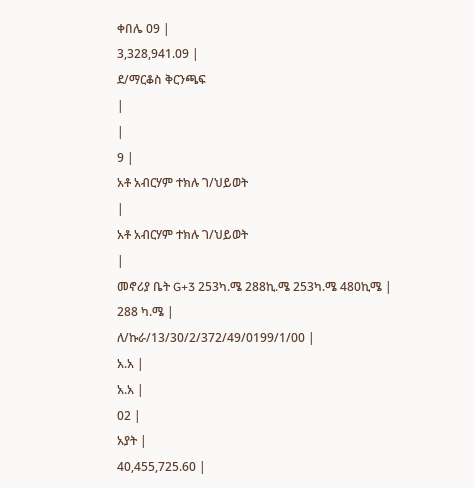ቀበሌ 09 |
3,328,941.09 |
ደ/ማርቆስ ቅርንጫፍ
|
|
9 |
አቶ አብርሃም ተክሉ ገ/ህይወት
|
አቶ አብርሃም ተክሉ ገ/ህይወት
|
መኖሪያ ቤት G+3 253ካ.ሜ 288ኪ.ሜ 253ካ.ሜ 480ኪሜ |
288 ካ.ሜ |
ለ/ኩራ/13/30/2/372/49/0199/1/00 |
አ.አ |
አ.አ |
02 |
አያት |
40,455,725.60 |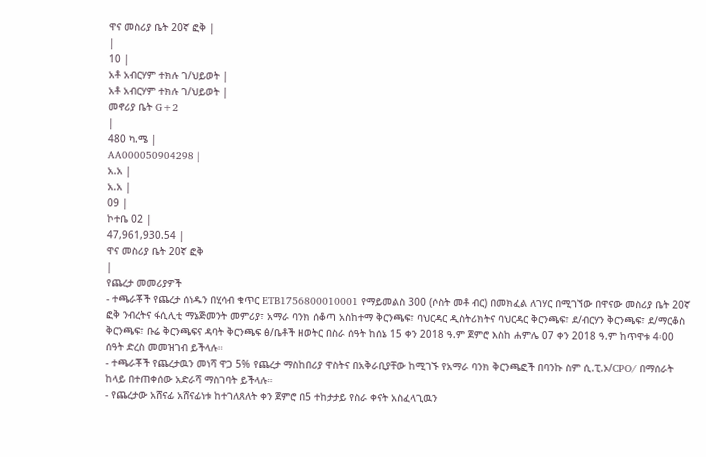ዋና መስሪያ ቤት 20ኛ ፎቅ |
|
10 |
አቶ አብርሃም ተክሉ ገ/ህይወት |
አቶ አብርሃም ተክሉ ገ/ህይወት |
መኖሪያ ቤት G+2
|
480 ካ.ሜ |
AA000050904298 |
አ.አ |
አ.አ |
09 |
ኮተቤ 02 |
47,961,930.54 |
ዋና መስሪያ ቤት 20ኛ ፎቅ
|
የጨረታ መመሪያዎች
- ተጫራቾች የጨረታ ሰነዱን በሂሳብ ቁጥር ETB1756800010001 የማይመልስ 300 (ሶስት መቶ ብር) በመክፈል ለገሃር በሚገኘው በዋናው መስሪያ ቤት 20ኛ ፎቅ ንብረትና ፋሲሊቲ ማኔጅመንት መምሪያ፣ አማራ ባንክ ሰቆጣ አስከተማ ቅርንጫፍ፣ ባህርዳር ዲስትሪክትና ባህርዳር ቅርንጫፍ፣ ደ/ብርሃን ቅርንጫፍ፣ ደ/ማርቆስ ቅርንጫፍ፣ ቡሬ ቅርንጫፍና ዳባት ቅርንጫፍ ፅ/ቤቶች ዘወትር በስራ ሰዓት ከሰኔ 15 ቀን 2018 ዓ.ም ጀምሮ እስከ ሐምሌ 07 ቀን 2018 ዓ.ም ከጥዋቱ 4፡00 ሰዓት ድረስ መመዝገብ ይችላሉ።
- ተጫራቾች የጨረታዉን መነሻ ዋጋ 5% የጨረታ ማስከበሪያ ዋስትና በአቅራቢያቸው ከሚገኙ የአማራ ባንክ ቅርንጫፎች በባንኩ ስም ሲ.ፒ.ኦ/CPO/ በማሰራት ከላይ በተጠቀሰው አድራሻ ማስገባት ይችላሉ።
- የጨረታው አሸናፊ አሸናፊነቱ ከተገለጸለት ቀን ጀምሮ በ5 ተከታታይ የስራ ቀናት አስፈላጊዉን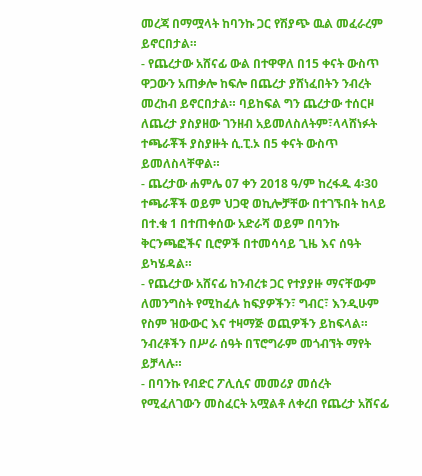መረጃ በማሟላት ከባንኩ ጋር የሽያጭ ዉል መፈራረም ይኖርበታል።
- የጨረታው አሸናፊ ውል በተዋዋለ በ15 ቀናት ውስጥ ዋጋውን አጠቃሎ ከፍሎ በጨረታ ያሸነፈበትን ንብረት መረከብ ይኖርበታል። ባይከፍል ግን ጨረታው ተሰርዞ ለጨረታ ያስያዘው ገንዘብ አይመለስለትም፣ላላሸነፉት ተጫራቾች ያስያዙት ሲ.ፒ.ኦ በ5 ቀናት ውስጥ ይመለስላቸዋል።
- ጨረታው ሐምሌ 07 ቀን 2018 ዓ/ም ከረፋዱ 4፡30 ተጫራቾች ወይም ህጋዊ ወኪሎቻቸው በተገኙበት ከላይ በተ.ቁ 1 በተጠቀሰው አድራሻ ወይም በባንኩ ቅርንጫፎችና ቢሮዎች በተመሳሳይ ጊዜ እና ሰዓት ይካሄዳል።
- የጨረታው አሸናፊ ከንብረቱ ጋር የተያያዙ ማናቸውም ለመንግስት የሚከፈሉ ከፍያዎችን፣ ግብር፣ እንዲሁም የስም ዝውውር እና ተዛማጅ ወጪዎችን ይከፍላል። ንብረቶችን በሥራ ሰዓት በፕሮግራም መጎብኘት ማየት ይቻላሉ።
- በባንኩ የብድር ፖሊሲና መመሪያ መሰረት የሚፈለገውን መስፈርት አሟልቶ ለቀረበ የጨረታ አሸናፊ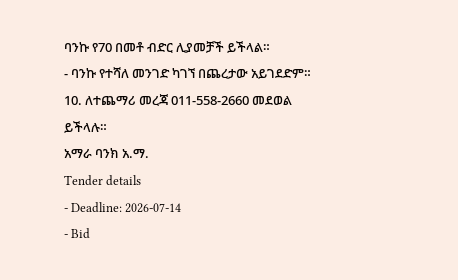ባንኩ የ70 በመቶ ብድር ሊያመቻች ይችላል።
- ባንኩ የተሻለ መንገድ ካገኘ በጨረታው አይገደድም።
10. ለተጨማሪ መረጃ 011-558-2660 መደወል ይችላሉ።
አማራ ባንክ አ.ማ.
Tender details
- Deadline: 2026-07-14
- Bid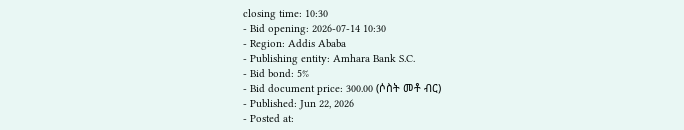closing time: 10:30
- Bid opening: 2026-07-14 10:30
- Region: Addis Ababa
- Publishing entity: Amhara Bank S.C.
- Bid bond: 5%
- Bid document price: 300.00 (ሶስት መቶ ብር)
- Published: Jun 22, 2026
- Posted at: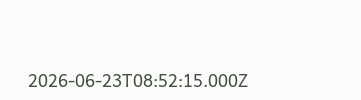2026-06-23T08:52:15.000Z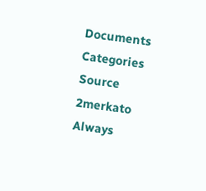Documents
Categories
Source
2merkato
Always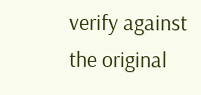verify against the original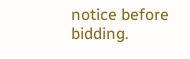notice before bidding.